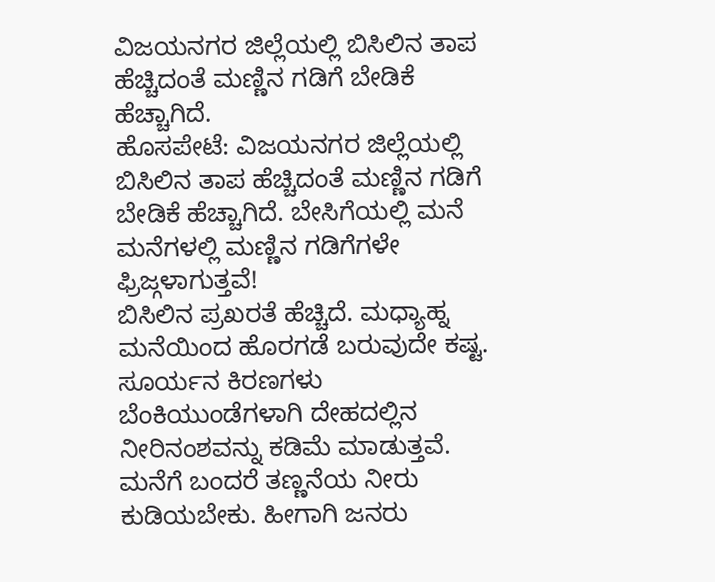ವಿಜಯನಗರ ಜಿಲ್ಲೆಯಲ್ಲಿ ಬಿಸಿಲಿನ ತಾಪ ಹೆಚ್ಚಿದಂತೆ ಮಣ್ಣಿನ ಗಡಿಗೆ ಬೇಡಿಕೆ ಹೆಚ್ಚಾಗಿದೆ.
ಹೊಸಪೇಟೆ: ವಿಜಯನಗರ ಜಿಲ್ಲೆಯಲ್ಲಿ ಬಿಸಿಲಿನ ತಾಪ ಹೆಚ್ಚಿದಂತೆ ಮಣ್ಣಿನ ಗಡಿಗೆ ಬೇಡಿಕೆ ಹೆಚ್ಚಾಗಿದೆ. ಬೇಸಿಗೆಯಲ್ಲಿ ಮನೆ ಮನೆಗಳಲ್ಲಿ ಮಣ್ಣಿನ ಗಡಿಗೆಗಳೇ ಫ್ರಿಜ್ಗಳಾಗುತ್ತವೆ!
ಬಿಸಿಲಿನ ಪ್ರಖರತೆ ಹೆಚ್ಚಿದೆ. ಮಧ್ಯಾಹ್ನ ಮನೆಯಿಂದ ಹೊರಗಡೆ ಬರುವುದೇ ಕಷ್ಟ. ಸೂರ್ಯನ ಕಿರಣಗಳು ಬೆಂಕಿಯುಂಡೆಗಳಾಗಿ ದೇಹದಲ್ಲಿನ ನೀರಿನಂಶವನ್ನು ಕಡಿಮೆ ಮಾಡುತ್ತವೆ. ಮನೆಗೆ ಬಂದರೆ ತಣ್ಣನೆಯ ನೀರು ಕುಡಿಯಬೇಕು. ಹೀಗಾಗಿ ಜನರು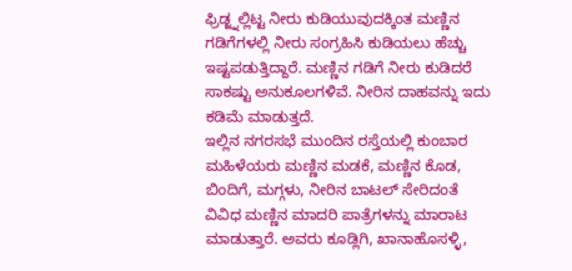ಫ್ರಿಡ್ಜ್ನಲ್ಲಿಟ್ಟ ನೀರು ಕುಡಿಯುವುದಕ್ಕಿಂತ ಮಣ್ಣಿನ ಗಡಿಗೆಗಳಲ್ಲಿ ನೀರು ಸಂಗ್ರಹಿಸಿ ಕುಡಿಯಲು ಹೆಚ್ಚು ಇಷ್ಟಪಡುತ್ತಿದ್ದಾರೆ. ಮಣ್ಣಿನ ಗಡಿಗೆ ನೀರು ಕುಡಿದರೆ ಸಾಕಷ್ಟು ಅನುಕೂಲಗಳಿವೆ. ನೀರಿನ ದಾಹವನ್ನು ಇದು ಕಡಿಮೆ ಮಾಡುತ್ತದೆ.
ಇಲ್ಲಿನ ನಗರಸಭೆ ಮುಂದಿನ ರಸ್ತೆಯಲ್ಲಿ ಕುಂಬಾರ ಮಹಿಳೆಯರು ಮಣ್ಣಿನ ಮಡಕೆ, ಮಣ್ಣಿನ ಕೊಡ, ಬಿಂದಿಗೆ, ಮಗ್ಗಳು, ನೀರಿನ ಬಾಟಲ್ ಸೇರಿದಂತೆ ವಿವಿಧ ಮಣ್ಣಿನ ಮಾದರಿ ಪಾತ್ರೆಗಳನ್ನು ಮಾರಾಟ ಮಾಡುತ್ತಾರೆ. ಅವರು ಕೂಡ್ಲಿಗಿ, ಖಾನಾಹೊಸಳ್ಳಿ,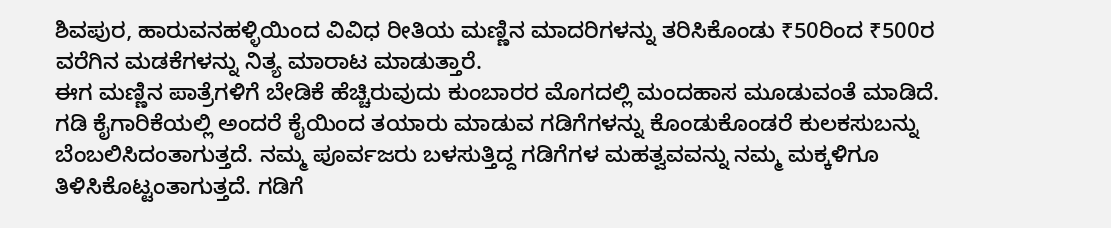ಶಿವಪುರ, ಹಾರುವನಹಳ್ಳಿಯಿಂದ ವಿವಿಧ ರೀತಿಯ ಮಣ್ಣಿನ ಮಾದರಿಗಳನ್ನು ತರಿಸಿಕೊಂಡು ₹50ರಿಂದ ₹500ರ ವರೆಗಿನ ಮಡಕೆಗಳನ್ನು ನಿತ್ಯ ಮಾರಾಟ ಮಾಡುತ್ತಾರೆ.
ಈಗ ಮಣ್ಣಿನ ಪಾತ್ರೆಗಳಿಗೆ ಬೇಡಿಕೆ ಹೆಚ್ಚಿರುವುದು ಕುಂಬಾರರ ಮೊಗದಲ್ಲಿ ಮಂದಹಾಸ ಮೂಡುವಂತೆ ಮಾಡಿದೆ.
ಗಡಿ ಕೈಗಾರಿಕೆಯಲ್ಲಿ ಅಂದರೆ ಕೈಯಿಂದ ತಯಾರು ಮಾಡುವ ಗಡಿಗೆಗಳನ್ನು ಕೊಂಡುಕೊಂಡರೆ ಕುಲಕಸುಬನ್ನು ಬೆಂಬಲಿಸಿದಂತಾಗುತ್ತದೆ. ನಮ್ಮ ಪೂರ್ವಜರು ಬಳಸುತ್ತಿದ್ದ ಗಡಿಗೆಗಳ ಮಹತ್ವವವನ್ನು ನಮ್ಮ ಮಕ್ಕಳಿಗೂ ತಿಳಿಸಿಕೊಟ್ಟಂತಾಗುತ್ತದೆ. ಗಡಿಗೆ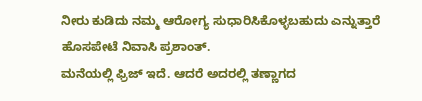ನೀರು ಕುಡಿದು ನಮ್ಮ ಆರೋಗ್ಯ ಸುಧಾರಿಸಿಕೊಳ್ಳಬಹುದು ಎನ್ನುತ್ತಾರೆ ಹೊಸಪೇಟೆ ನಿವಾಸಿ ಪ್ರಶಾಂತ್.
ಮನೆಯಲ್ಲಿ ಫ್ರಿಜ್ ಇದೆ. ಆದರೆ ಅದರಲ್ಲಿ ತಣ್ಣಾಗದ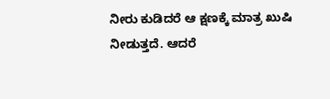ನೀರು ಕುಡಿದರೆ ಆ ಕ್ಷಣಕ್ಕೆ ಮಾತ್ರ ಖುಷಿ ನೀಡುತ್ತದೆ. ಆದರೆ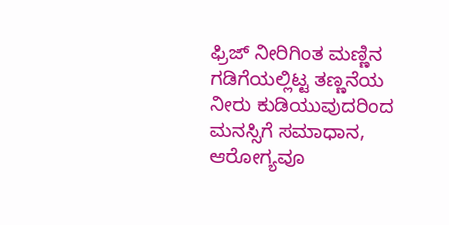ಫ್ರಿಜ್ ನೀರಿಗಿಂತ ಮಣ್ಣಿನ ಗಡಿಗೆಯಲ್ಲಿಟ್ಟ ತಣ್ಣನೆಯ ನೀರು ಕುಡಿಯುವುದರಿಂದ ಮನಸ್ಸಿಗೆ ಸಮಾಧಾನ, ಆರೋಗ್ಯವೂ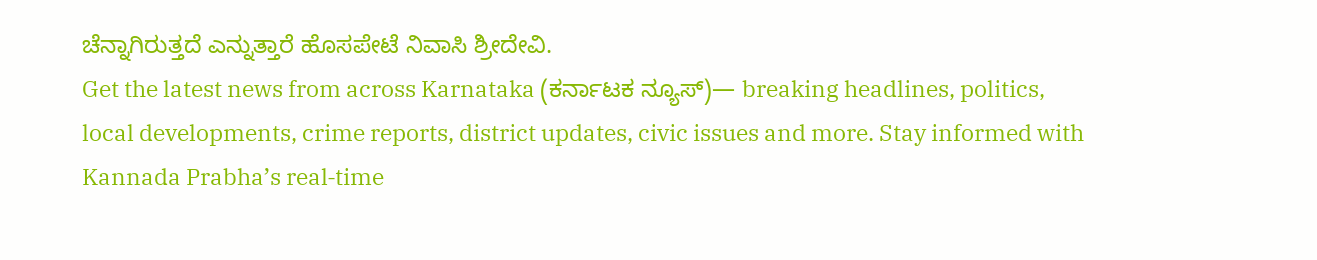ಚೆನ್ನಾಗಿರುತ್ತದೆ ಎನ್ನುತ್ತಾರೆ ಹೊಸಪೇಟೆ ನಿವಾಸಿ ಶ್ರೀದೇವಿ.
Get the latest news from across Karnataka (ಕರ್ನಾಟಕ ನ್ಯೂಸ್)— breaking headlines, politics, local developments, crime reports, district updates, civic issues and more. Stay informed with Kannada Prabha’s real‑time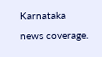Karnataka news coverage.